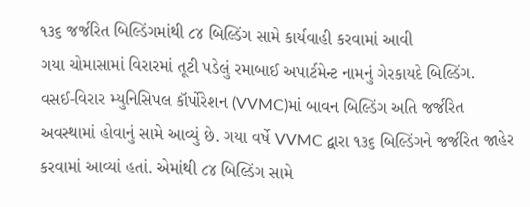૧૩૬ જર્જરિત બિલ્ડિંગમાંથી ૮૪ બિલ્ડિંગ સામે કાર્યવાહી કરવામાં આવી
ગયા ચોમાસામાં વિરારમાં તૂટી પડેલું રમાબાઈ અપાર્ટમેન્ટ નામનું ગેરકાયદે બિલ્ડિંગ.
વસઈ-વિરાર મ્યુનિસિપલ કૉર્પોરેશન (VVMC)માં બાવન બિલ્ડિંગ અતિ જર્જરિત અવસ્થામાં હોવાનું સામે આવ્યું છે. ગયા વર્ષે VVMC દ્વારા ૧૩૬ બિલ્ડિંગને જર્જરિત જાહેર કરવામાં આવ્યાં હતાં. એમાંથી ૮૪ બિલ્ડિંગ સામે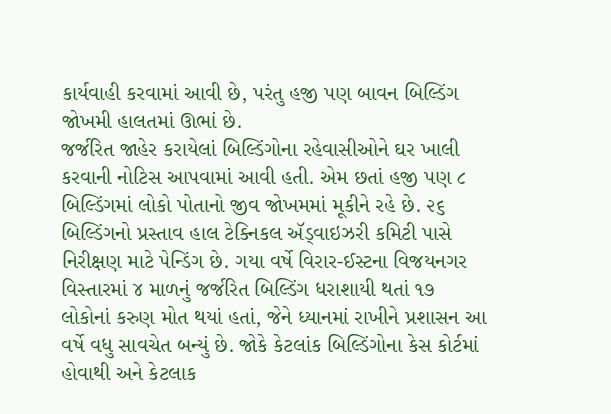કાર્યવાહી કરવામાં આવી છે, પરંતુ હજી પણ બાવન બિલ્ડિંગ જોખમી હાલતમાં ઊભાં છે.
જર્જરિત જાહેર કરાયેલાં બિલ્ડિંગોના રહેવાસીઓને ઘર ખાલી કરવાની નોટિસ આપવામાં આવી હતી. એમ છતાં હજી પણ ૮ બિલ્ડિંગમાં લોકો પોતાનો જીવ જોખમમાં મૂકીને રહે છે. ૨૬ બિલ્ડિંગનો પ્રસ્તાવ હાલ ટેક્નિકલ ઍડ્વાઇઝરી કમિટી પાસે નિરીક્ષણ માટે પેન્ડિંગ છે. ગયા વર્ષે વિરાર-ઈસ્ટના વિજયનગર વિસ્તારમાં ૪ માળનું જર્જરિત બિલ્ડિંગ ધરાશાયી થતાં ૧૭ લોકોનાં કરુણ મોત થયાં હતાં, જેને ધ્યાનમાં રાખીને પ્રશાસન આ વર્ષે વધુ સાવચેત બન્યું છે. જોકે કેટલાંક બિલ્ડિંગોના કેસ કોર્ટમાં હોવાથી અને કેટલાક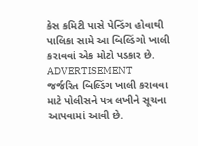કેસ કમિટી પાસે પેન્ડિંગ હોવાથી પાલિકા સામે આ બિલ્ડિંગો ખાલી કરાવવાં એક મોટો પડકાર છે.
ADVERTISEMENT
જર્જરિત બિલ્ડિંગ ખાલી કરાવવા માટે પોલીસને પત્ર લખીને સૂચના આપવામાં આવી છે.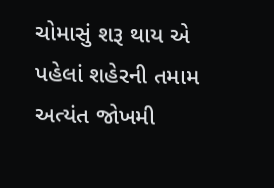ચોમાસું શરૂ થાય એ પહેલાં શહેરની તમામ અત્યંત જોખમી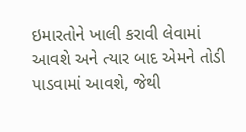ઇમારતોને ખાલી કરાવી લેવામાં આવશે અને ત્યાર બાદ એમને તોડી પાડવામાં આવશે, જેથી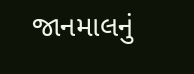જાનમાલનું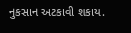નુકસાન અટકાવી શકાય.